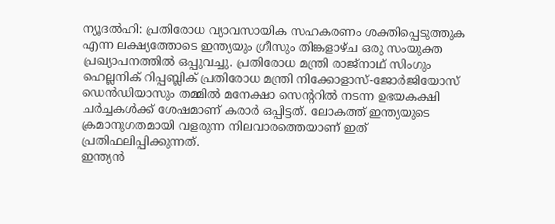ന്യൂദൽഹി: പ്രതിരോധ വ്യാവസായിക സഹകരണം ശക്തിപ്പെടുത്തുക എന്ന ലക്ഷ്യത്തോടെ ഇന്ത്യയും ഗ്രീസും തിങ്കളാഴ്ച ഒരു സംയുക്ത പ്രഖ്യാപനത്തിൽ ഒപ്പുവച്ചു. പ്രതിരോധ മന്ത്രി രാജ്നാഥ് സിംഗും ഹെല്ലനിക് റിപ്പബ്ലിക് പ്രതിരോധ മന്ത്രി നിക്കോളാസ്-ജോർജിയോസ് ഡെൻഡിയാസും തമ്മിൽ മനേക്ഷാ സെന്ററിൽ നടന്ന ഉഭയകക്ഷി ചർച്ചകൾക്ക് ശേഷമാണ് കരാർ ഒപ്പിട്ടത്. ലോകത്ത് ഇന്ത്യയുടെ ക്രമാനുഗതമായി വളരുന്ന നിലവാരത്തെയാണ് ഇത് പ്രതിഫലിപ്പിക്കുന്നത്.
ഇന്ത്യൻ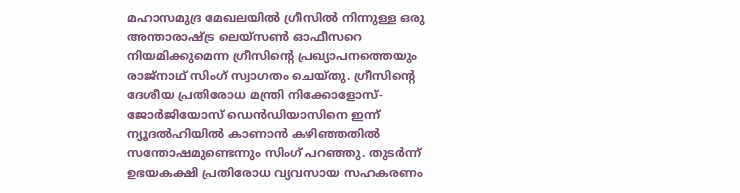മഹാസമുദ്ര മേഖലയിൽ ഗ്രീസിൽ നിന്നുള്ള ഒരു അന്താരാഷ്ട്ര ലെയ്സൺ ഓഫീസറെ നിയമിക്കുമെന്ന ഗ്രീസിന്റെ പ്രഖ്യാപനത്തെയും രാജ്നാഥ് സിംഗ് സ്വാഗതം ചെയ്തു. ഗ്രീസിന്റെ ദേശീയ പ്രതിരോധ മന്ത്രി നിക്കോളോസ്-ജോർജിയോസ് ഡെൻഡിയാസിനെ ഇന്ന് ന്യൂദൽഹിയിൽ കാണാൻ കഴിഞ്ഞതിൽ സന്തോഷമുണ്ടെന്നും സിംഗ് പറഞ്ഞു. തുടർന്ന് ഉഭയകക്ഷി പ്രതിരോധ വ്യവസായ സഹകരണം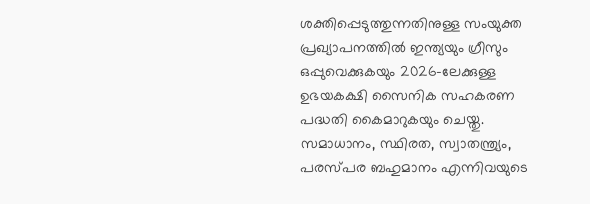ശക്തിപ്പെടുത്തുന്നതിനുള്ള സംയുക്ത പ്രഖ്യാപനത്തിൽ ഇന്ത്യയും ഗ്രീസും ഒപ്പുവെക്കുകയും 2026-ലേക്കുള്ള ഉഭയകക്ഷി സൈനിക സഹകരണ പദ്ധതി കൈമാറുകയും ചെയ്തു.
സമാധാനം, സ്ഥിരത, സ്വാതന്ത്ര്യം, പരസ്പര ബഹുമാനം എന്നിവയുടെ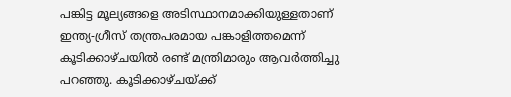പങ്കിട്ട മൂല്യങ്ങളെ അടിസ്ഥാനമാക്കിയുള്ളതാണ് ഇന്ത്യ-ഗ്രീസ് തന്ത്രപരമായ പങ്കാളിത്തമെന്ന് കൂടിക്കാഴ്ചയിൽ രണ്ട് മന്ത്രിമാരും ആവർത്തിച്ചു പറഞ്ഞു. കൂടിക്കാഴ്ചയ്ക്ക്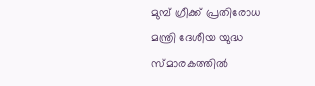മുമ്പ് ഗ്രീക്ക് പ്രതിരോധ മന്ത്രി ദേശീയ യുദ്ധ സ്മാരകത്തിൽ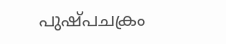പുഷ്പചക്രം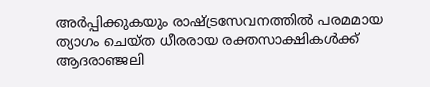അർപ്പിക്കുകയും രാഷ്ട്രസേവനത്തിൽ പരമമായ ത്യാഗം ചെയ്ത ധീരരായ രക്തസാക്ഷികൾക്ക് ആദരാഞ്ജലി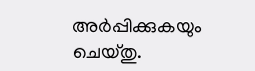അർപ്പിക്കുകയും ചെയ്തു.